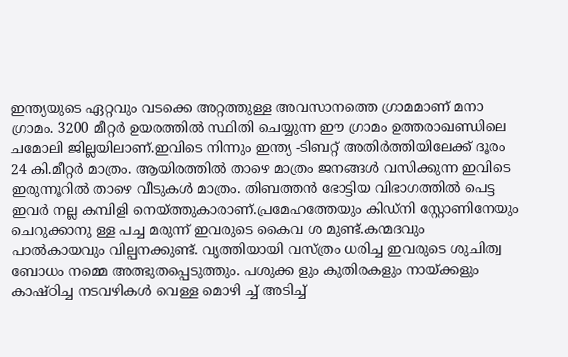ഇന്ത്യയുടെ ഏറ്റവും വടക്കെ അറ്റത്തുള്ള അവസാനത്തെ ഗ്രാമമാണ് മനാ ഗ്രാമം. 3200 മീറ്റർ ഉയരത്തിൽ സ്ഥിതി ചെയ്യുന്ന ഈ ഗ്രാമം ഉത്തരാഖണ്ഡിലെ ചമോലി ജില്ലയിലാണ്.ഇവിടെ നിന്നും ഇന്ത്യ -ടിബറ്റ് അതിർത്തിയിലേക്ക് ദൂരം 24 കി.മീറ്റർ മാത്രം. ആയിരത്തിൽ താഴെ മാത്രം ജനങ്ങൾ വസിക്കുന്ന ഇവിടെ ഇരുന്നൂറിൽ താഴെ വീടുകൾ മാത്രം. തിബത്തൻ ഭോട്ടിയ വിഭാഗത്തിൽ പെട്ട ഇവർ നല്ല കമ്പിളി നെയ്ത്തുകാരാണ്.പ്രമേഹത്തേയും കിഡ്നി സ്റ്റോണിനേയും ചെറുക്കാനു ള്ള പച്ച മരുന്ന് ഇവരുടെ കൈവ ശ മുണ്ട്.കന്മദവും പാൽകായവും വില്പനക്കുണ്ട്. വൃത്തിയായി വസ്ത്രം ധരിച്ച ഇവരുടെ ശുചിത്വ ബോധം നമ്മെ അത്ഭുതപ്പെടുത്തും. പശുക്ക ളും കുതിരകളും നായ്ക്കളും കാഷ്ഠിച്ച നടവഴികൾ വെള്ള മൊഴി ച്ച് അടിച്ച്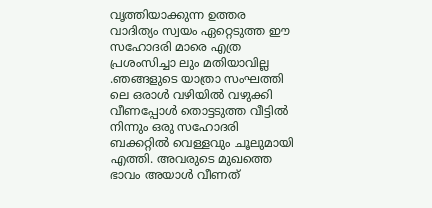വൃത്തിയാക്കുന്ന ഉത്തര വാദിത്യം സ്വയം ഏറ്റെടുത്ത ഈ സഹോദരി മാരെ എത്ര പ്രശംസിച്ചാ ലും മതിയാവില്ല .ഞങ്ങളുടെ യാത്രാ സംഘത്തി ലെ ഒരാൾ വഴിയിൽ വഴുക്കി വീണപ്പോൾ തൊട്ടടുത്ത വീട്ടിൽ നിന്നും ഒരു സഹോദരി ബക്കറ്റിൽ വെള്ളവും ചൂലുമായി എത്തി. അവരുടെ മുഖത്തെ ഭാവം അയാൾ വീണത്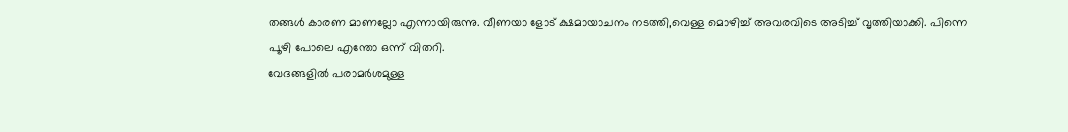തങ്ങൾ കാരണ മാണല്ലോ എന്നായിരുന്നു. വീണയാ ളോട് ക്ഷമായാചനം നടത്തി,വെള്ള മൊഴിച്ച് അവരവിടെ അടിച്ച് വൃത്തിയാക്കി. പിന്നെ പൂഴി പോലെ എന്തോ ഒന്ന് വിതറി.
വേദങ്ങളിൽ പരാമർശമുള്ള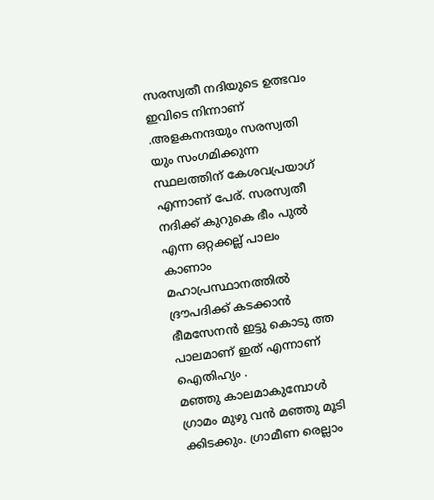സരസ്വതീ നദിയുടെ ഉത്ഭവം ഇവിടെ നിന്നാണ് .അളകനന്ദയും സരസ്വതി യും സംഗമിക്കുന്ന സ്ഥലത്തിന് കേശവപ്രയാഗ് എന്നാണ് പേര്. സരസ്വതീ നദിക്ക് കുറുകെ ഭീം പുൽ എന്ന ഒറ്റക്കല്ല് പാലം കാണാം മഹാപ്രസ്ഥാനത്തിൽ ദ്രൗപദിക്ക് കടക്കാൻ ഭീമസേനൻ ഇട്ടു കൊടു ത്ത പാലമാണ് ഇത് എന്നാണ് ഐതിഹ്യം .
മഞ്ഞു കാലമാകുമ്പോൾ ഗ്രാമം മുഴു വൻ മഞ്ഞു മൂടി ക്കിടക്കും. ഗ്രാമീണ രെല്ലാം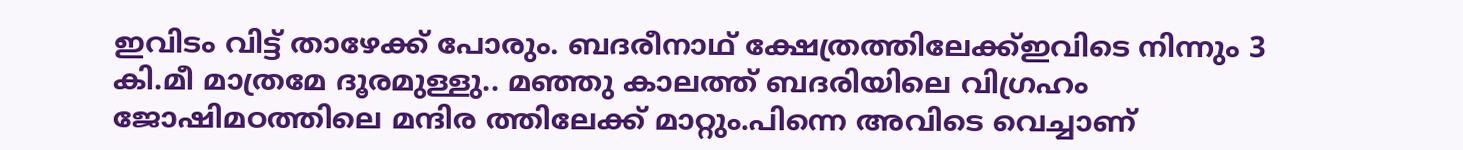ഇവിടം വിട്ട് താഴേക്ക് പോരും. ബദരീനാഥ് ക്ഷേത്രത്തിലേക്ക്ഇവിടെ നിന്നും 3 കി.മീ മാത്രമേ ദൂരമുള്ളു.. മഞ്ഞു കാലത്ത് ബദരിയിലെ വിഗ്രഹം ജോഷിമഠത്തിലെ മന്ദിര ത്തിലേക്ക് മാറ്റും.പിന്നെ അവിടെ വെച്ചാണ്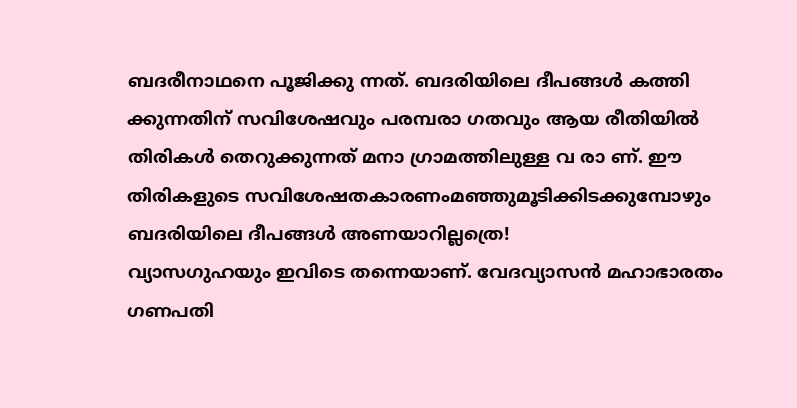ബദരീനാഥനെ പൂജിക്കു ന്നത്. ബദരിയിലെ ദീപങ്ങൾ കത്തി ക്കുന്നതിന് സവിശേഷവും പരമ്പരാ ഗതവും ആയ രീതിയിൽ തിരികൾ തെറുക്കുന്നത് മനാ ഗ്രാമത്തിലുള്ള വ രാ ണ്. ഈ തിരികളുടെ സവിശേഷതകാരണംമഞ്ഞുമൂടിക്കിടക്കുമ്പോഴും ബദരിയിലെ ദീപങ്ങൾ അണയാറില്ലത്രെ!
വ്യാസഗുഹയും ഇവിടെ തന്നെയാണ്. വേദവ്യാസൻ മഹാഭാരതം ഗണപതി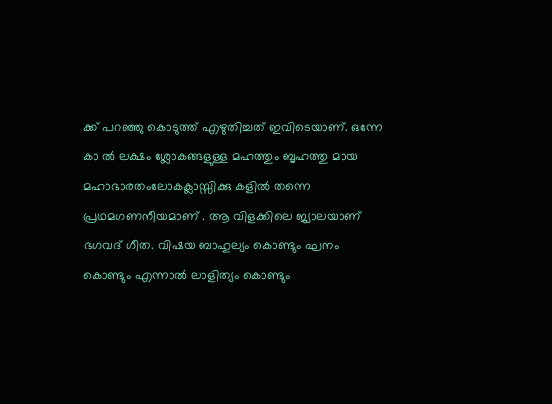ക്ക് പറഞ്ഞു കൊടുത്ത് എഴുതിച്ചത് ഇവിടെയാണ്. ഒന്നേ കാ ൽ ലക്ഷം ശ്ലോകങ്ങളുള്ള മഹത്തും ബൃഹത്തു മായ മഹാഭാരതംലോകക്ലാസ്സിക്കു കളിൽ തന്നെ പ്രഥമഗണനീയമാണ് . ആ വിളക്കിലെ ജ്യാലയാണ് ഭഗവദ് ഗീത. വിഷയ ബാഹുല്യം കൊണ്ടും ഘനം കൊണ്ടും എന്നാൽ ലാളിത്യം കൊണ്ടും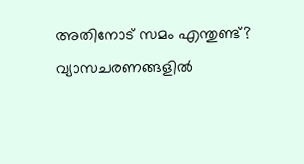അതിനോട് സമം എന്തുണ്ട്? വ്യാസചരണങ്ങളിൽ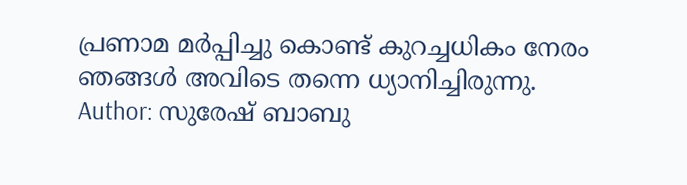പ്രണാമ മർപ്പിച്ചു കൊണ്ട് കുറച്ചധികം നേരം ഞങ്ങൾ അവിടെ തന്നെ ധ്യാനിച്ചിരുന്നു.
Author: സുരേഷ് ബാബു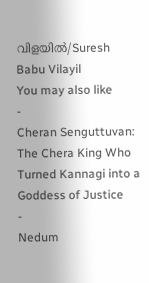വിളയിൽ/Suresh Babu Vilayil
You may also like
-
Cheran Senguttuvan: The Chera King Who Turned Kannagi into a Goddess of Justice
-
Nedum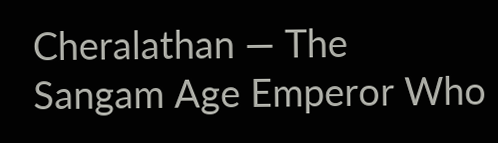Cheralathan — The Sangam Age Emperor Who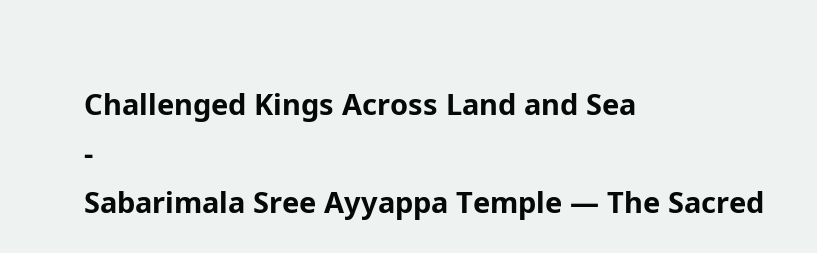Challenged Kings Across Land and Sea
-
Sabarimala Sree Ayyappa Temple — The Sacred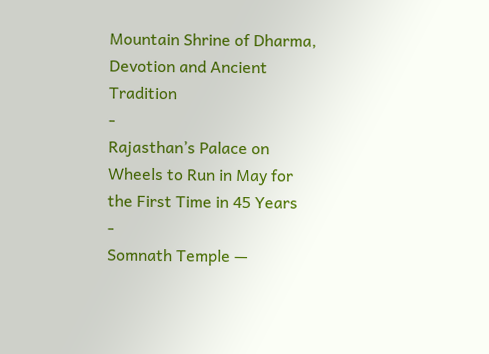Mountain Shrine of Dharma, Devotion and Ancient Tradition
-
Rajasthan’s Palace on Wheels to Run in May for the First Time in 45 Years
-
Somnath Temple —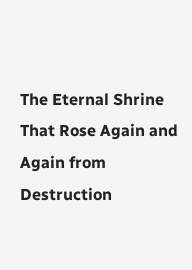The Eternal Shrine That Rose Again and Again from Destruction